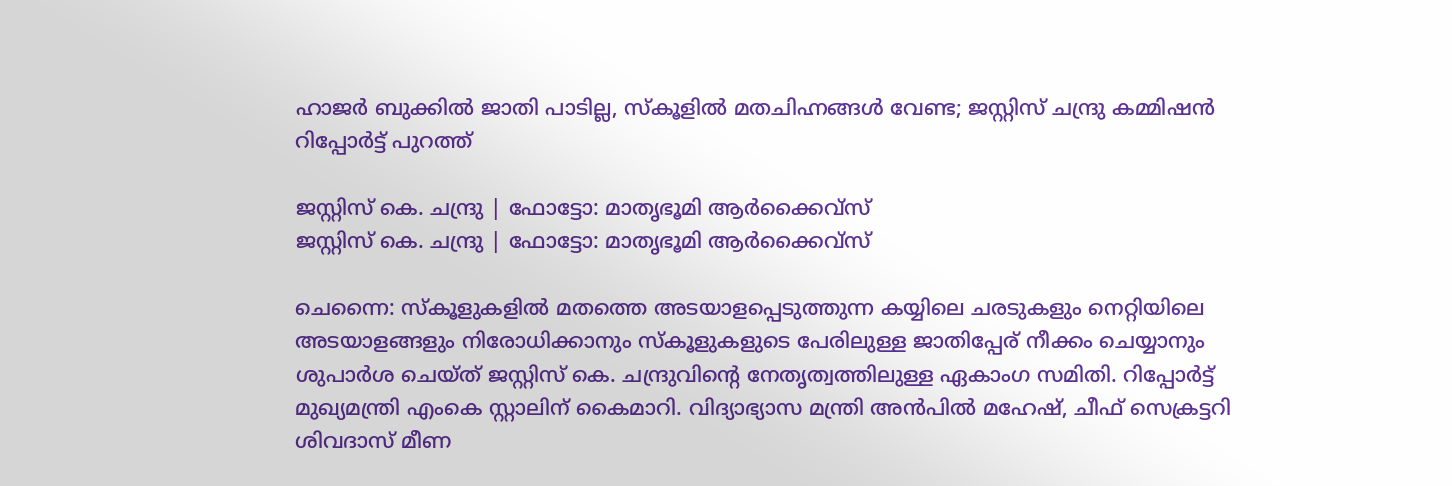ഹാജർ ബുക്കിൽ ജാതി പാടില്ല, സ്‌കൂളിൽ മതചിഹ്നങ്ങൾ വേണ്ട; ജസ്റ്റിസ് ചന്ദ്രു കമ്മിഷൻ റിപ്പോർട്ട് പുറത്ത്

ജസ്റ്റിസ് കെ. ചന്ദ്രു | ഫോട്ടോ: മാതൃഭൂമി ആര്‍ക്കൈവ്‌സ്‌
ജസ്റ്റിസ് കെ. ചന്ദ്രു | ഫോട്ടോ: മാതൃഭൂമി ആര്‍ക്കൈവ്‌സ്‌

ചെന്നൈ: സ്‌കൂളുകളിൽ മതത്തെ അടയാളപ്പെടുത്തുന്ന കയ്യിലെ ചരടുകളും നെറ്റിയിലെ അടയാളങ്ങളും നിരോധിക്കാനും സ്‌കൂളുകളുടെ പേരിലുള്ള ജാതിപ്പേര് നീക്കം ചെയ്യാനും ശുപാർശ ചെയ്ത് ജസ്റ്റിസ് കെ. ചന്ദ്രുവിൻ്റെ നേതൃത്വത്തിലുള്ള ഏകാംഗ സമിതി. റിപ്പോർട്ട് മുഖ്യമന്ത്രി എംകെ സ്റ്റാലിന് കൈമാറി. വിദ്യാഭ്യാസ മന്ത്രി അൻപിൽ മഹേഷ്, ചീഫ് സെക്രട്ടറി ശിവദാസ് മീണ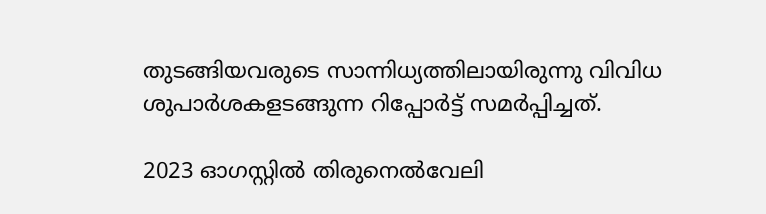തുടങ്ങിയവരുടെ സാന്നിധ്യത്തിലായിരുന്നു വിവിധ ശുപാർശകളടങ്ങുന്ന റിപ്പോർട്ട് സമർപ്പിച്ചത്.

2023 ഓഗസ്റ്റിൽ തിരുനെൽവേലി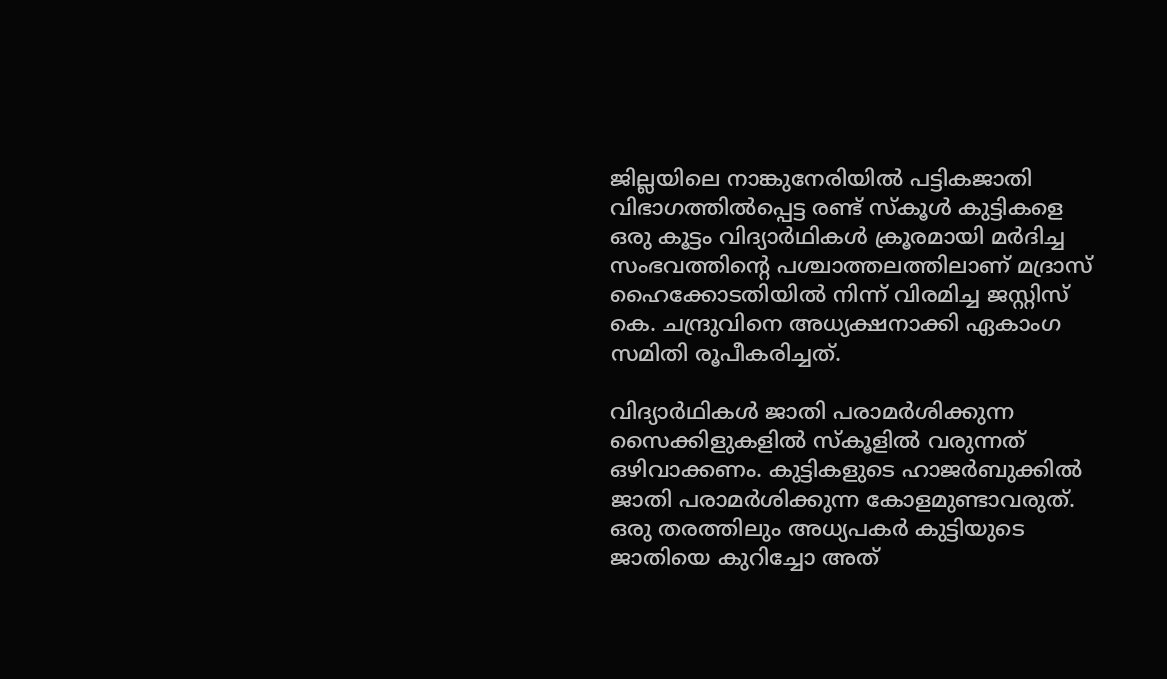ജില്ലയിലെ നാങ്കുനേരിയിൽ പട്ടികജാതി വിഭാഗത്തിൽപ്പെട്ട രണ്ട് സ്‌കൂൾ കുട്ടികളെ ഒരു കൂട്ടം വിദ്യാർഥികൾ ക്രൂരമായി മർദിച്ച സംഭവത്തിൻ്റെ പശ്ചാത്തലത്തിലാണ് മദ്രാസ് ഹൈക്കോടതിയിൽ നിന്ന് വിരമിച്ച ജസ്റ്റിസ് കെ. ചന്ദ്രുവിനെ അധ്യക്ഷനാക്കി ഏകാംഗ സമിതി രൂപീകരിച്ചത്.

വിദ്യാർഥികൾ ജാതി പരാമർശിക്കുന്ന സൈക്കിളുകളിൽ സ്കൂളിൽ വരുന്നത് ഒഴിവാക്കണം. കുട്ടികളുടെ ഹാജർബുക്കിൽ ജാതി പരാമർശിക്കുന്ന കോളമുണ്ടാവരുത്. ഒരു തരത്തിലും അധ്യപകർ കുട്ടിയുടെ ജാതിയെ കുറിച്ചോ അത്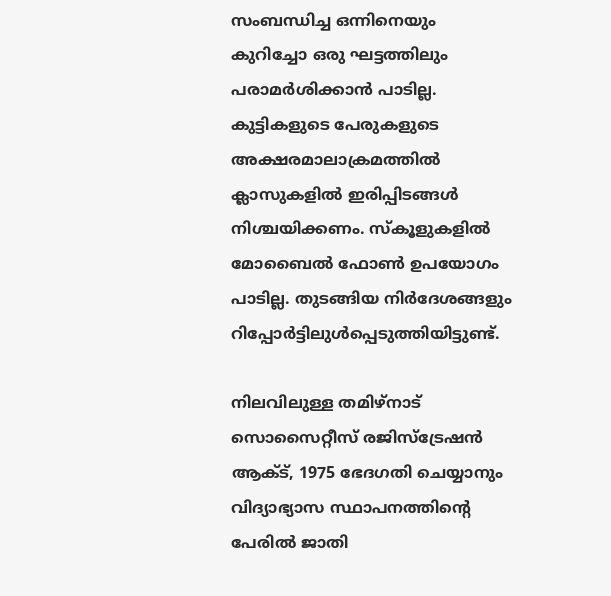സംബന്ധിച്ച ഒന്നിനെയും കുറിച്ചോ ഒരു ഘട്ടത്തിലും പരാമർശിക്കാൻ പാടില്ല. കുട്ടികളുടെ പേരുകളുടെ അക്ഷരമാലാക്രമത്തിൽ ക്ലാസുകളിൽ ഇരിപ്പിടങ്ങൾ നിശ്ചയിക്കണം. സ്കൂളുകളിൽ മോബൈൽ ഫോൺ ഉപയോഗം പാടില്ല. തുടങ്ങിയ നിർദേശങ്ങളും റിപ്പോർട്ടിലുൾപ്പെടുത്തിയിട്ടുണ്ട്.

നിലവിലുള്ള തമിഴ്‌നാട് സൊസൈറ്റീസ് രജിസ്‌ട്രേഷൻ ആക്‌ട്, 1975 ഭേദഗതി ചെയ്യാനും വിദ്യാഭ്യാസ സ്ഥാപനത്തിൻ്റെ പേരിൽ ജാതി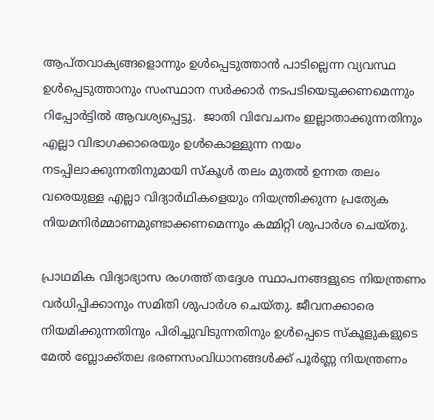ആപ്തവാക്യങ്ങളൊന്നും ഉൾപ്പെടുത്താൻ പാടില്ലെന്ന വ്യവസ്ഥ ഉൾപ്പെടുത്താനും സംസ്ഥാന സർക്കാർ നടപടിയെടുക്കണമെന്നും റിപ്പോർട്ടിൽ ആവശ്യപ്പെട്ടു.  ജാതി വിവേചനം ഇല്ലാതാക്കുന്നതിനും എല്ലാ വിഭാഗക്കാരെയും ഉൾകൊള്ളുന്ന നയം നടപ്പിലാക്കുന്നതിനുമായി സ്‌കൂൾ തലം മുതൽ ഉന്നത തലം വരെയുള്ള എല്ലാ വിദ്യാർഥികളെയും നിയന്ത്രിക്കുന്ന പ്രത്യേക നിയമനിർമ്മാണമുണ്ടാക്കണമെന്നും കമ്മിറ്റി ശുപാർശ ചെയ്തു.

പ്രാഥമിക വിദ്യാഭ്യാസ രംഗത്ത് തദ്ദേശ സ്ഥാപനങ്ങളുടെ നിയന്ത്രണം വർധിപ്പിക്കാനും സമിതി ശുപാർശ ചെയ്തു. ജീവനക്കാരെ നിയമിക്കുന്നതിനും പിരിച്ചുവിടുന്നതിനും ഉൾപ്പെടെ സ്‌കൂളുകളുടെ മേൽ ബ്ലോക്ക്തല ഭരണസംവിധാനങ്ങൾക്ക് പൂർണ്ണ നിയന്ത്രണം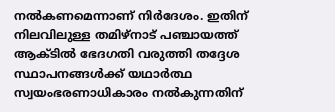നൽകണമെന്നാണ് നിർദേശം. ഇതിന് നിലവിലുള്ള തമിഴ്‌നാട് പഞ്ചായത്ത് ആക്ടിൽ ഭേദഗതി വരുത്തി തദ്ദേശ സ്ഥാപനങ്ങൾക്ക് യഥാർത്ഥ സ്വയംഭരണാധികാരം നൽകുന്നതിന്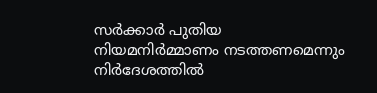സർക്കാർ പുതിയ നിയമനിർമ്മാണം നടത്തണമെന്നും നിർദേശത്തിൽ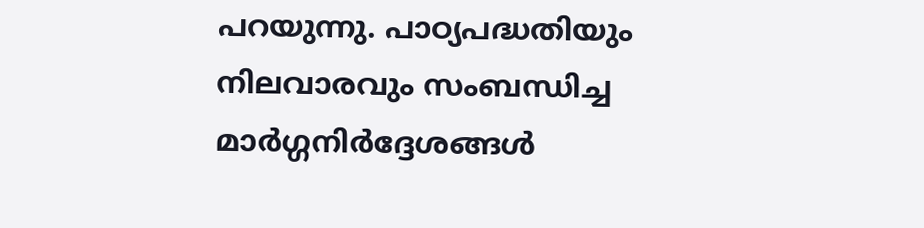പറയുന്നു. പാഠ്യപദ്ധതിയും നിലവാരവും സംബന്ധിച്ച മാർഗ്ഗനിർദ്ദേശങ്ങൾ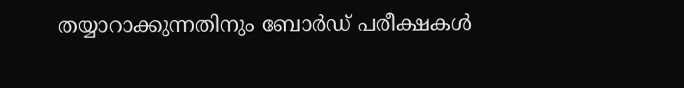തയ്യാറാക്കുന്നതിനും ബോർഡ് പരീക്ഷകൾ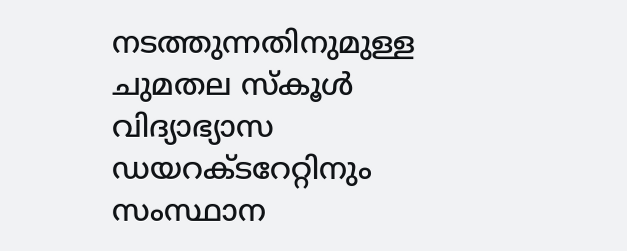നടത്തുന്നതിനുമുള്ള ചുമതല സ്കൂൾ വിദ്യാഭ്യാസ ഡയറക്ടറേറ്റിനും സംസ്ഥാന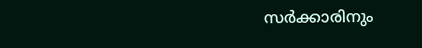സർക്കാരിനും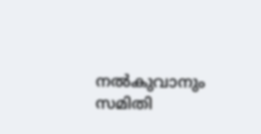നൽകുവാനും സമിതി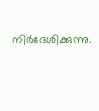നിർദേശിക്കുന്നു.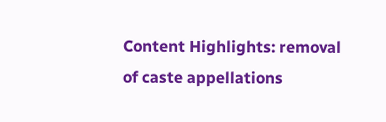Content Highlights: removal of caste appellations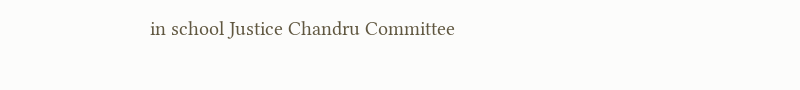in school Justice Chandru Committee